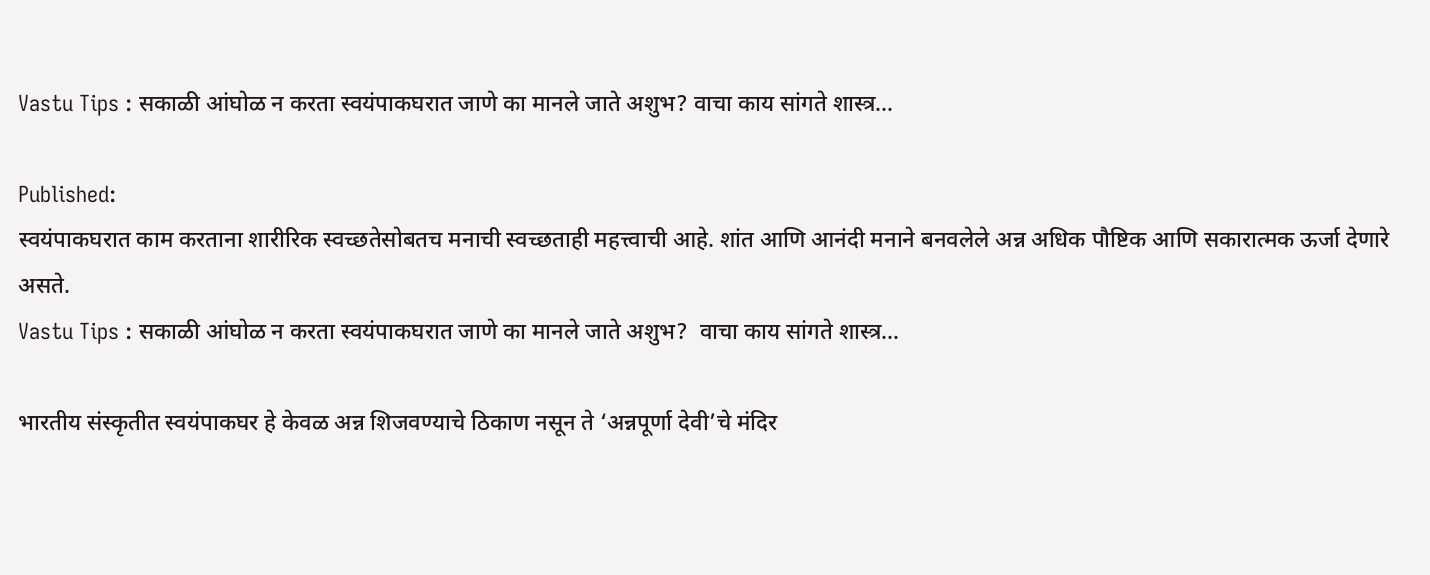Vastu Tips : सकाळी आंघोळ न करता स्वयंपाकघरात जाणे का मानले जाते अशुभ? वाचा काय सांगते शास्त्र…

Published:
स्वयंपाकघरात काम करताना शारीरिक स्वच्छतेसोबतच मनाची स्वच्छताही महत्त्वाची आहे. शांत आणि आनंदी मनाने बनवलेले अन्न अधिक पौष्टिक आणि सकारात्मक ऊर्जा देणारे असते.
Vastu Tips : सकाळी आंघोळ न करता स्वयंपाकघरात जाणे का मानले जाते अशुभ?  वाचा काय सांगते शास्त्र…

भारतीय संस्कृतीत स्वयंपाकघर हे केवळ अन्न शिजवण्याचे ठिकाण नसून ते ‘अन्नपूर्णा देवी’चे मंदिर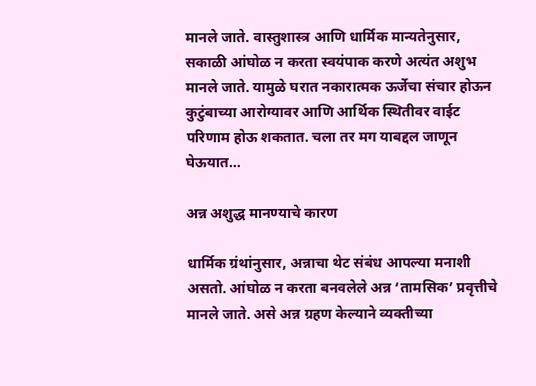मानले जाते. वास्तुशास्त्र आणि धार्मिक मान्यतेनुसार, सकाळी आंघोळ न करता स्वयंपाक करणे अत्यंत अशुभ मानले जाते. यामुळे घरात नकारात्मक ऊर्जेचा संचार होऊन कुटुंबाच्या आरोग्यावर आणि आर्थिक स्थितीवर वाईट परिणाम होऊ शकतात. चला तर मग याबद्दल जाणून घेऊयात…

अन्न अशुद्ध मानण्याचे कारण

धार्मिक ग्रंथांनुसार, अन्नाचा थेट संबंध आपल्या मनाशी असतो. आंघोळ न करता बनवलेले अन्न ‘तामसिक’ प्रवृत्तीचे मानले जाते. असे अन्न ग्रहण केल्याने व्यक्तीच्या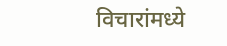विचारांमध्ये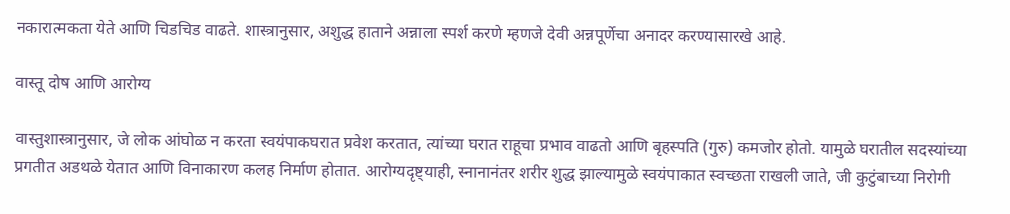नकारात्मकता येते आणि चिडचिड वाढते. शास्त्रानुसार, अशुद्ध हाताने अन्नाला स्पर्श करणे म्हणजे देवी अन्नपूर्णेचा अनादर करण्यासारखे आहे.

वास्तू दोष आणि आरोग्य

वास्तुशास्त्रानुसार, जे लोक आंघोळ न करता स्वयंपाकघरात प्रवेश करतात, त्यांच्या घरात राहूचा प्रभाव वाढतो आणि बृहस्पति (गुरु) कमजोर होतो. यामुळे घरातील सदस्यांच्या प्रगतीत अडथळे येतात आणि विनाकारण कलह निर्माण होतात. आरोग्यदृष्ट्याही, स्नानानंतर शरीर शुद्ध झाल्यामुळे स्वयंपाकात स्वच्छता राखली जाते, जी कुटुंबाच्या निरोगी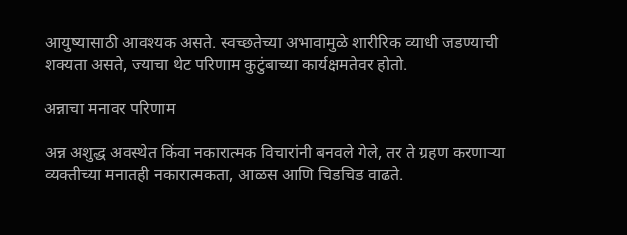आयुष्यासाठी आवश्यक असते. स्वच्छतेच्या अभावामुळे शारीरिक व्याधी जडण्याची शक्यता असते, ज्याचा थेट परिणाम कुटुंबाच्या कार्यक्षमतेवर होतो.

अन्नाचा मनावर परिणाम

अन्न अशुद्ध अवस्थेत किंवा नकारात्मक विचारांनी बनवले गेले, तर ते ग्रहण करणाऱ्या व्यक्तीच्या मनातही नकारात्मकता, आळस आणि चिडचिड वाढते.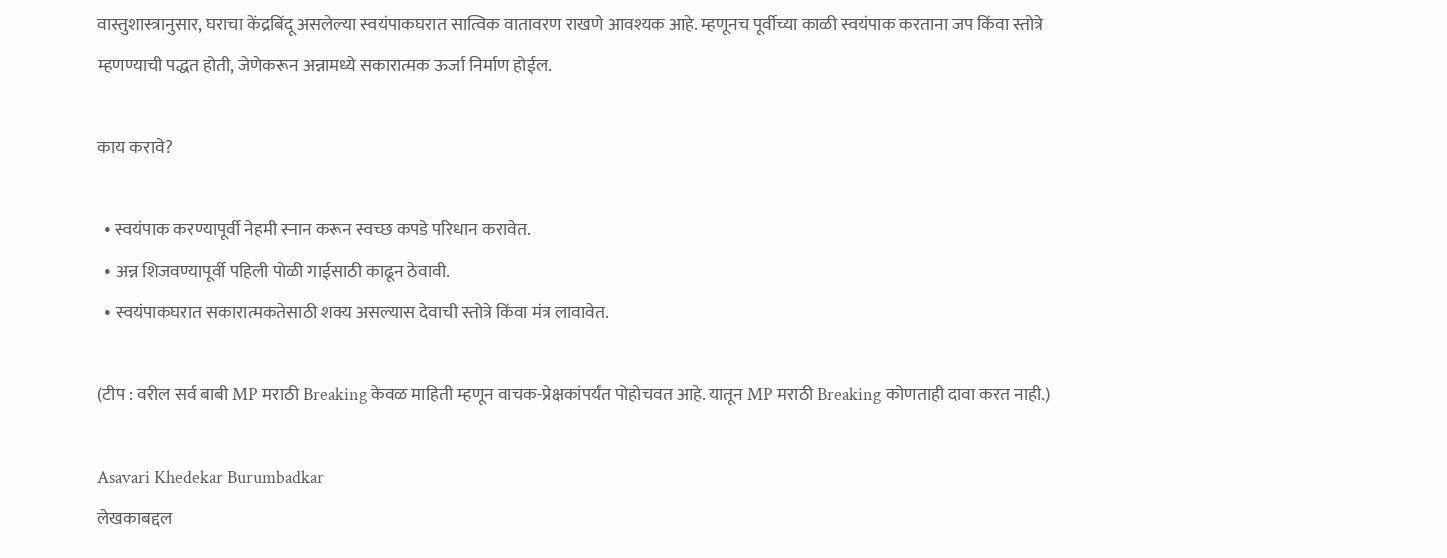वास्तुशास्त्रानुसार, घराचा केंद्रबिंदू असलेल्या स्वयंपाकघरात सात्विक वातावरण राखणे आवश्यक आहे. म्हणूनच पूर्वीच्या काळी स्वयंपाक करताना जप किंवा स्तोत्रे म्हणण्याची पद्धत होती, जेणेकरून अन्नामध्ये सकारात्मक ऊर्जा निर्माण होईल.

काय करावे?

  • स्वयंपाक करण्यापूर्वी नेहमी स्नान करून स्वच्छ कपडे परिधान करावेत.
  • अन्न शिजवण्यापूर्वी पहिली पोळी गाईसाठी काढून ठेवावी.
  • स्वयंपाकघरात सकारात्मकतेसाठी शक्य असल्यास देवाची स्तोत्रे किंवा मंत्र लावावेत.

(टीप : वरील सर्व बाबी MP मराठी Breaking केवळ माहिती म्हणून वाचक-प्रेक्षकांपर्यंत पोहोचवत आहे. यातून MP मराठी Breaking कोणताही दावा करत नाही.)

Asavari Khedekar Burumbadkar
लेखकाबद्दल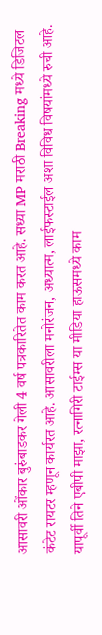आसावरी ओंकार बुरुंबाडकर गेली 4 वर्ष पत्रकारितेत काम करत आहे. सध्या MP मराठी Breaking मध्ये डिजिटल कंटेट रायटर म्हणून कार्यरत आहे. आसावरीला मनोरंजन, अध्यात्म, लाईफस्टाईल अशा विविध विषयांमध्ये रुची आहे. यापूर्वी तिने एबीपी माझा, रत्नागिरी टाईम्स या मीडिया हाऊसमध्ये काम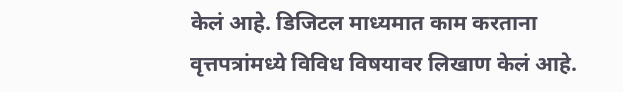केलं आहे. डिजिटल माध्यमात काम करताना वृत्तपत्रांमध्ये विविध विषयावर लिखाण केलं आहे.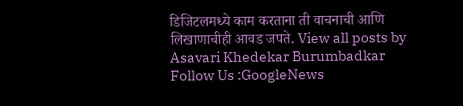डिजिटलमध्ये काम करताना ती वाचनाची आणि लिखाणाचीही आवड जपते. View all posts by Asavari Khedekar Burumbadkar
Follow Us :GoogleNews